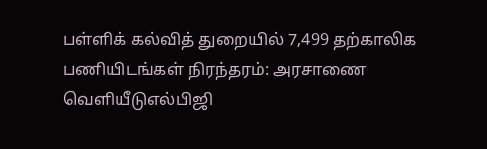பள்ளிக் கல்வித் துறையில் 7,499 தற்காலிக பணியிடங்கள் நிரந்தரம்: அரசாணை வெளியீடுஎல்பிஜி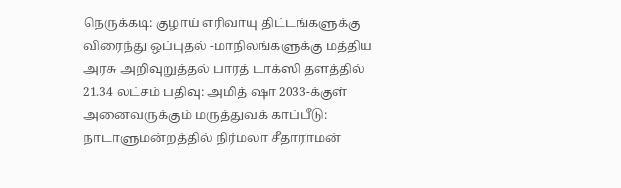நெருக்கடி: குழாய் எரிவாயு திட்டங்களுக்கு விரைந்து ஒப்புதல் -மாநிலங்களுக்கு மத்திய அரசு அறிவுறுத்தல் பாரத் டாக்ஸி தளத்தில் 21.34 லட்சம் பதிவு: அமித் ஷா 2033-க்குள் அனைவருக்கும் மருத்துவக் காப்பீடு: நாடாளுமன்றத்தில் நிர்மலா சீதாராமன்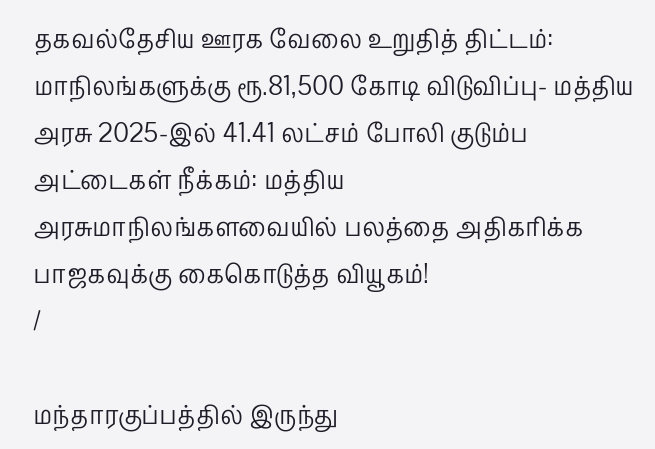தகவல்தேசிய ஊரக வேலை உறுதித் திட்டம்: மாநிலங்களுக்கு ரூ.81,500 கோடி விடுவிப்பு- மத்திய அரசு 2025-இல் 41.41 லட்சம் போலி குடும்ப அட்டைகள் நீக்கம்: மத்திய அரசுமாநிலங்களவையில் பலத்தை அதிகரிக்க பாஜகவுக்கு கைகொடுத்த வியூகம்!
/

மந்தாரகுப்பத்தில் இருந்து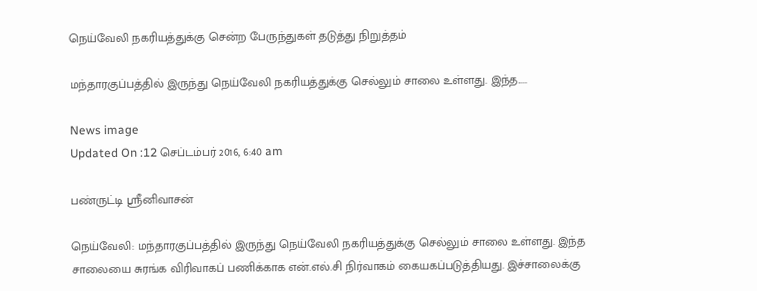நெய்வேலி நகரியத்துக்கு சென்ற பேருந்துகள் தடுத்து நிறுத்தம்

மந்தாரகுப்பத்தில் இருந்து நெய்வேலி நகரியத்துக்கு செல்லும் சாலை உள்ளது. இந்த.....

News image
Updated On :12 செப்டம்பர் 2016, 6:40 am

பண்ருட்டி ஸ்ரீனிவாசன்

நெய்வேலி: மந்தாரகுப்பத்தில் இருந்து நெய்வேலி நகரியத்துக்கு செல்லும் சாலை உள்ளது. இந்த சாலையை சுரங்க விரிவாகப் பணிக்காக என்.எல்.சி நிர்வாகம் கையகப்படுத்தியது. இச்சாலைக்கு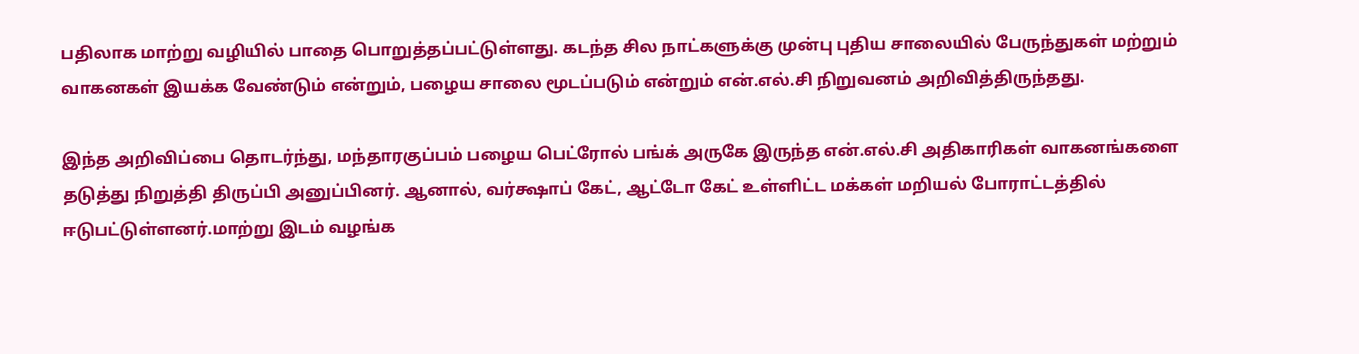பதிலாக மாற்று வழியில் பாதை பொறுத்தப்பட்டுள்ளது. கடந்த சில நாட்களுக்கு முன்பு புதிய சாலையில் பேருந்துகள் மற்றும் வாகனகள் இயக்க வேண்டும் என்றும், பழைய சாலை மூடப்படும் என்றும் என்.எல்.சி நிறுவனம் அறிவித்திருந்தது.

இந்த அறிவிப்பை தொடர்ந்து, மந்தாரகுப்பம் பழைய பெட்ரோல் பங்க் அருகே இருந்த என்.எல்.சி அதிகாரிகள் வாகனங்களை தடுத்து நிறுத்தி திருப்பி அனுப்பினர். ஆனால், வர்க்ஷாப் கேட், ஆட்டோ கேட் உள்ளிட்ட மக்கள் மறியல் போராட்டத்தில் ஈடுபட்டுள்ளனர்.மாற்று இடம் வழங்க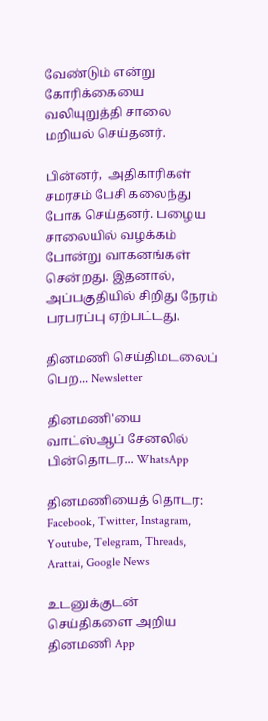வேண்டும் என்று கோரிக்கையை வலியுறுத்தி சாலை மறியல் செய்தனர்.

பின்னர்,  அதிகாரிகள் சமரசம் பேசி கலைந்து போக செய்தனர். பழைய சாலையில் வழக்கம் போன்று வாகனங்கள் சென்றது. இதனால், அப்பகுதியில் சிறிது நேரம் பரபரப்பு ஏற்பட்டது.

தினமணி செய்திமடலைப் பெற... Newsletter

தினமணி'யை வாட்ஸ்ஆப் சேனலில் பின்தொடர... WhatsApp

தினமணியைத் தொடர: Facebook, Twitter, Instagram, Youtube, Telegram, Threads, Arattai, Google News

உடனுக்குடன் செய்திகளை அறிய தினமணி App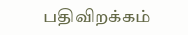பதிவிறக்கம்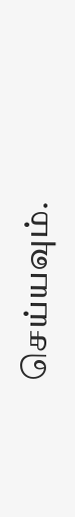செய்யவும்.